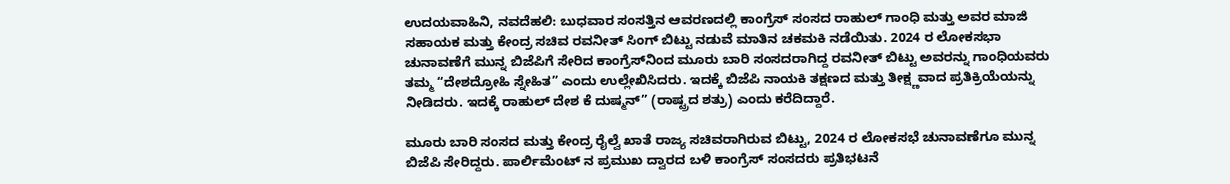ಉದಯವಾಹಿನಿ, ನವದೆಹಲಿ: ಬುಧವಾರ ಸಂಸತ್ತಿನ ಆವರಣದಲ್ಲಿ ಕಾಂಗ್ರೆಸ್ ಸಂಸದ ರಾಹುಲ್ ಗಾಂಧಿ ಮತ್ತು ಅವರ ಮಾಜಿ ಸಹಾಯಕ ಮತ್ತು ಕೇಂದ್ರ ಸಚಿವ ರವನೀತ್ ಸಿಂಗ್ ಬಿಟ್ಟು ನಡುವೆ ಮಾತಿನ ಚಕಮಕಿ ನಡೆಯಿತು. 2024 ರ ಲೋಕಸಭಾ ಚುನಾವಣೆಗೆ ಮುನ್ನ ಬಿಜೆಪಿಗೆ ಸೇರಿದ ಕಾಂಗ್ರೆಸ್‌ನಿಂದ ಮೂರು ಬಾರಿ ಸಂಸದರಾಗಿದ್ದ ರವನೀತ್ ಬಿಟ್ಟು ಅವರನ್ನು ಗಾಂಧಿಯವರು ತಮ್ಮ “ದೇಶದ್ರೋಹಿ ಸ್ನೇಹಿತ” ಎಂದು ಉಲ್ಲೇಖಿಸಿದರು. ಇದಕ್ಕೆ ಬಿಜೆಪಿ ನಾಯಕಿ ತಕ್ಷಣದ ಮತ್ತು ತೀಕ್ಷ್ಣವಾದ ಪ್ರತಿಕ್ರಿಯೆಯನ್ನು ನೀಡಿದರು. ಇದಕ್ಕೆ ರಾಹುಲ್‌ ದೇಶ ಕೆ ದುಷ್ಮನ್” (ರಾಷ್ಟ್ರದ ಶತ್ರು) ಎಂದು ಕರೆದಿದ್ದಾರೆ.

ಮೂರು ಬಾರಿ ಸಂಸದ ಮತ್ತು ಕೇಂದ್ರ ರೈಲ್ವೆ ಖಾತೆ ರಾಜ್ಯ ಸಚಿವರಾಗಿರುವ ಬಿಟ್ಟು, 2024 ರ ಲೋಕಸಭೆ ಚುನಾವಣೆಗೂ ಮುನ್ನ ಬಿಜೆಪಿ ಸೇರಿದ್ದರು. ಪಾರ್ಲಿಮೆಂಟ್ ನ ಪ್ರಮುಖ ದ್ವಾರದ ಬಳಿ ಕಾಂಗ್ರೆಸ್ ಸಂಸದರು ಪ್ರತಿಭಟನೆ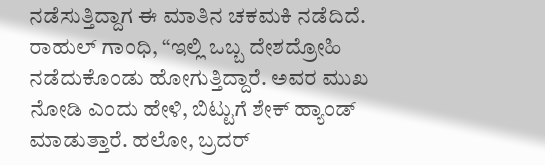ನಡೆಸುತ್ತಿದ್ದಾಗ ಈ ಮಾತಿನ ಚಕಮಕಿ ನಡೆದಿದೆ. ರಾಹುಲ್ ಗಾಂಧಿ, “ಇಲ್ಲಿ ಒಬ್ಬ ದೇಶದ್ರೋಹಿ ನಡೆದುಕೊಂಡು ಹೋಗುತ್ತಿದ್ದಾರೆ. ಅವರ ಮುಖ ನೋಡಿ ಎಂದು ಹೇಳಿ, ಬಿಟ್ಟುಗೆ ಶೇಕ್ ಹ್ಯಾಂಡ್ ಮಾಡುತ್ತಾರೆ. ಹಲೋ, ಬ್ರದರ್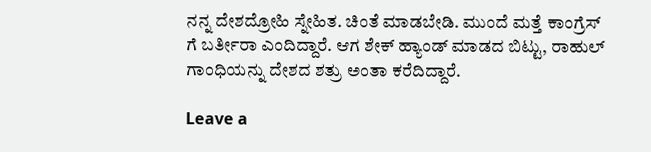ನನ್ನ ದೇಶದ್ರೋಹಿ ಸ್ನೇಹಿತ. ಚಿಂತೆ ಮಾಡಬೇಡಿ. ಮುಂದೆ ಮತ್ತೆ ಕಾಂಗ್ರೆಸ್ ಗೆ ಬರ್ತೀರಾ ಎಂದಿದ್ದಾರೆ. ಆಗ ಶೇಕ್ ಹ್ಯಾಂಡ್ ಮಾಡದ ಬಿಟ್ಟು, ರಾಹುಲ್ ಗಾಂಧಿಯನ್ನು ದೇಶದ ಶತ್ರು ಅಂತಾ ಕರೆದಿದ್ದಾರೆ.

Leave a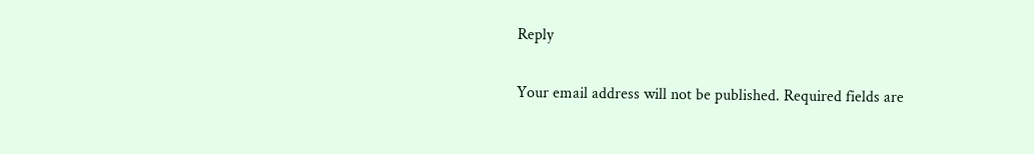Reply

Your email address will not be published. Required fields are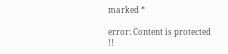marked *

error: Content is protected !!